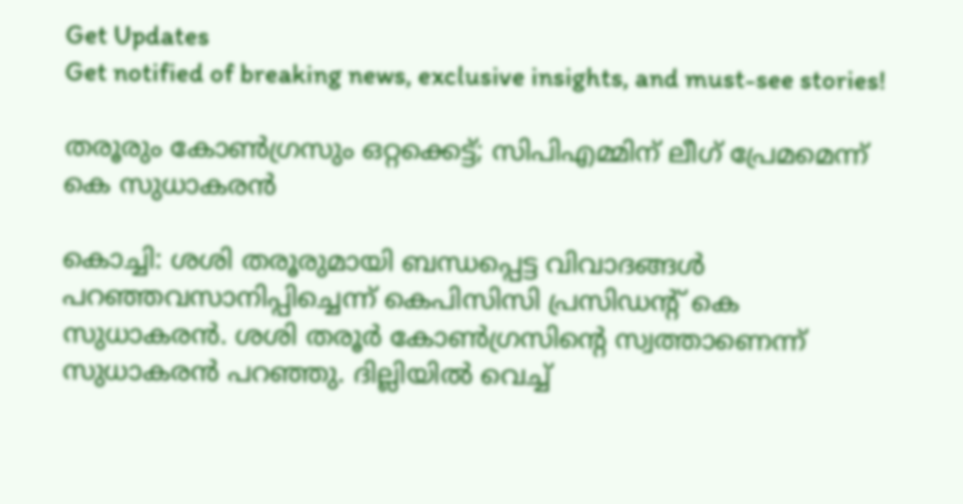Get Updates
Get notified of breaking news, exclusive insights, and must-see stories!

തരൂരും കോണ്‍ഗ്രസും ഒറ്റക്കെട്ട്; സിപിഎമ്മിന് ലീഗ് പ്രേമമെന്ന് കെ സുധാകരന്‍

കൊച്ചി: ശശി തരൂരുമായി ബന്ധപ്പെട്ട വിവാദങ്ങള്‍ പറഞ്ഞവസാനിപ്പിച്ചെന്ന് കെപിസിസി പ്രസിഡന്റ് കെ സുധാകരന്‍. ശശി തരൂര്‍ കോണ്‍ഗ്രസിന്റെ സ്വത്താണെന്ന് സുധാകരന്‍ പറഞ്ഞു. ദില്ലിയില്‍ വെച്ച്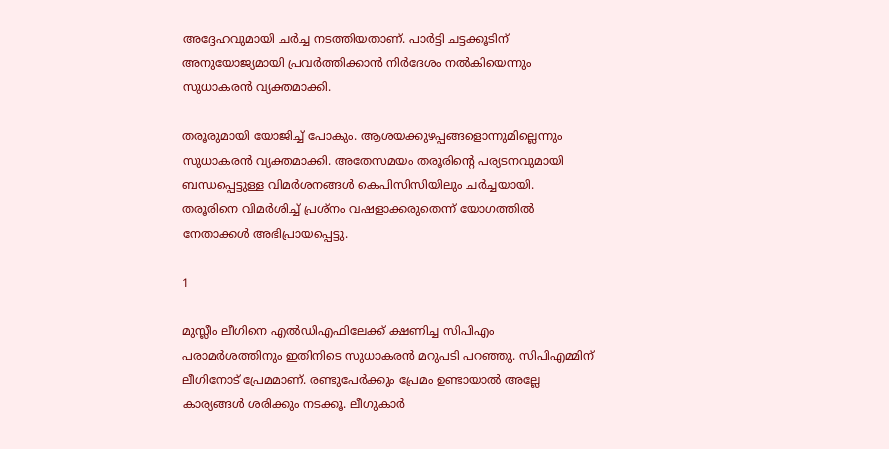അദ്ദേഹവുമായി ചര്‍ച്ച നടത്തിയതാണ്. പാര്‍ട്ടി ചട്ടക്കൂടിന് അനുയോജ്യമായി പ്രവര്‍ത്തിക്കാന്‍ നിര്‍ദേശം നല്‍കിയെന്നും സുധാകരന്‍ വ്യക്തമാക്കി.

തരൂരുമായി യോജിച്ച് പോകും. ആശയക്കുഴപ്പങ്ങളൊന്നുമില്ലെന്നും സുധാകരന്‍ വ്യക്തമാക്കി. അതേസമയം തരൂരിന്റെ പര്യടനവുമായി ബന്ധപ്പെട്ടുള്ള വിമര്‍ശനങ്ങള്‍ കെപിസിസിയിലും ചര്‍ച്ചയായി. തരൂരിനെ വിമര്‍ശിച്ച് പ്രശ്‌നം വഷളാക്കരുതെന്ന് യോഗത്തില്‍ നേതാക്കള്‍ അഭിപ്രായപ്പെട്ടു.

1

മുസ്ലീം ലീഗിനെ എല്‍ഡിഎഫിലേക്ക് ക്ഷണിച്ച സിപിഎം പരാമര്‍ശത്തിനും ഇതിനിടെ സുധാകരന്‍ മറുപടി പറഞ്ഞു. സിപിഎമ്മിന് ലീഗിനോട് പ്രേമമാണ്. രണ്ടുപേര്‍ക്കും പ്രേമം ഉണ്ടായാല്‍ അല്ലേ കാര്യങ്ങള്‍ ശരിക്കും നടക്കൂ. ലീഗുകാര്‍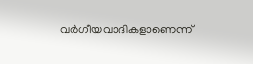വര്‍ഗീയവാദികളാണെന്ന്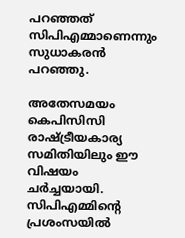പറഞ്ഞത് സിപിഎമ്മാണെന്നും സുധാകരന്‍ പറഞ്ഞു.

അതേസമയം കെപിസിസി രാഷ്ട്രീയകാര്യ സമിതിയിലും ഈ വിഷയം ചര്‍ച്ചയായി. സിപിഎമ്മിന്റെ പ്രശംസയില്‍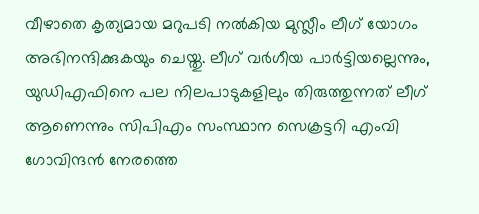വീഴാതെ കൃത്യമായ മറുപടി നല്‍കിയ മുസ്ലീം ലീഗ് യോഗം അഭിനന്ദിക്കുകയും ചെയ്തു. ലീഗ് വര്‍ഗീയ പാര്‍ട്ടിയല്ലെന്നും, യുഡിഎഫിനെ പല നിലപാടുകളിലും തിരുത്തുന്നത് ലീഗ് ആണെന്നും സിപിഎം സംസ്ഥാന സെക്രട്ടറി എംവി ഗോവിന്ദന്‍ നേരത്തെ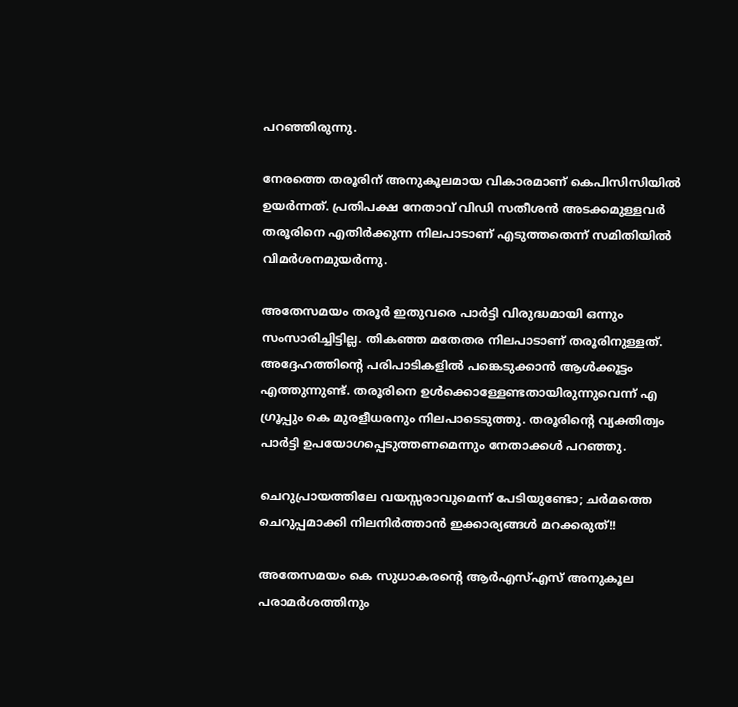പറഞ്ഞിരുന്നു.

നേരത്തെ തരൂരിന് അനുകൂലമായ വികാരമാണ് കെപിസിസിയില്‍ ഉയര്‍ന്നത്. പ്രതിപക്ഷ നേതാവ് വിഡി സതീശന്‍ അടക്കമുള്ളവര്‍ തരൂരിനെ എതിര്‍ക്കുന്ന നിലപാടാണ് എടുത്തതെന്ന് സമിതിയില്‍ വിമര്‍ശനമുയര്‍ന്നു.

അതേസമയം തരൂര്‍ ഇതുവരെ പാര്‍ട്ടി വിരുദ്ധമായി ഒന്നും സംസാരിച്ചിട്ടില്ല. തികഞ്ഞ മതേതര നിലപാടാണ് തരൂരിനുള്ളത്. അദ്ദേഹത്തിന്റെ പരിപാടികളില്‍ പങ്കെടുക്കാന്‍ ആള്‍ക്കൂട്ടം എത്തുന്നുണ്ട്. തരൂരിനെ ഉള്‍ക്കൊള്ളേണ്ടതായിരുന്നുവെന്ന് എ ഗ്രൂപ്പും കെ മുരളീധരനും നിലപാടെടുത്തു. തരൂരിന്റെ വ്യക്തിത്വം പാര്‍ട്ടി ഉപയോഗപ്പെടുത്തണമെന്നും നേതാക്കള്‍ പറഞ്ഞു.

ചെറുപ്രായത്തിലേ വയസ്സരാവുമെന്ന് പേടിയുണ്ടോ; ചര്‍മത്തെ ചെറുപ്പമാക്കി നിലനിര്‍ത്താന്‍ ഇക്കാര്യങ്ങള്‍ മറക്കരുത്!!

അതേസമയം കെ സുധാകരന്റെ ആര്‍എസ്എസ് അനുകൂല പരാമര്‍ശത്തിനും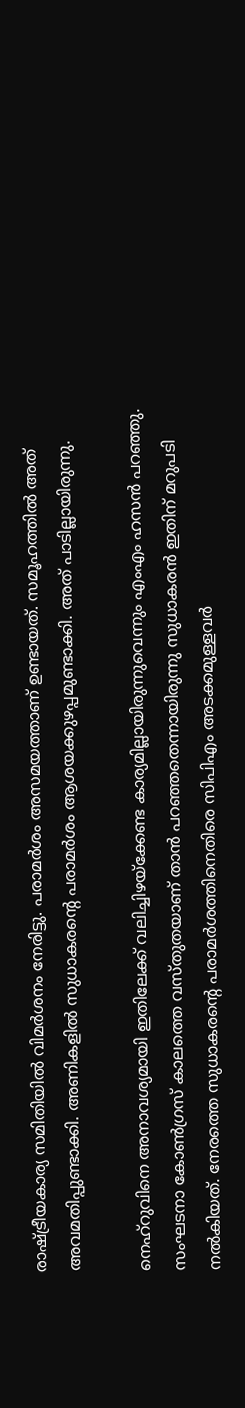രാഷ്ട്രീയകാര്യ സമിതിയില്‍ വിമര്‍ശനം നേരിട്ടു. പരാമര്‍ശം അസമയത്താണ് ഉണ്ടായത്. സമൂഹത്തില്‍ അത് അവമതിപ്പുണ്ടാക്കി. അണികളില്‍ സുധാകരന്റെ പരാമര്‍ശം ആശയക്കുഴപ്പമുണ്ടാക്കി. അത് പാടില്ലായിരുന്നു.

നെഹ്‌റുവിനെ അനാവശ്യമായി ഇതിലേക്ക് വലിച്ചിഴയ്‌ക്കേണ്ട കാര്യമില്ലായിരുന്നുവെന്നും എംഎം ഹസന്‍ പറഞ്ഞു. സംഘടനാ കോണ്‍ഗ്രസ് കാലത്തെ വസ്തുതയാണ് താന്‍ പറഞ്ഞതെന്നായിരുന്നു സുധാകരന്‍ ഇതിന് മറുപടി നല്‍കിയത്. നേരത്തെ സുധാകരന്റെ പരാമര്‍ശത്തിനെതിരെ സിപിഎം അടക്കമുള്ളവര്‍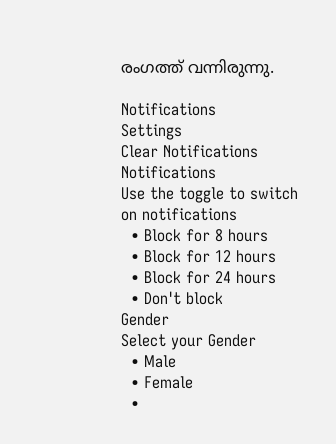രംഗത്ത് വന്നിരുന്നു.

Notifications
Settings
Clear Notifications
Notifications
Use the toggle to switch on notifications
  • Block for 8 hours
  • Block for 12 hours
  • Block for 24 hours
  • Don't block
Gender
Select your Gender
  • Male
  • Female
  •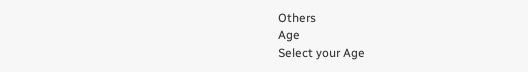Others
Age
Select your Age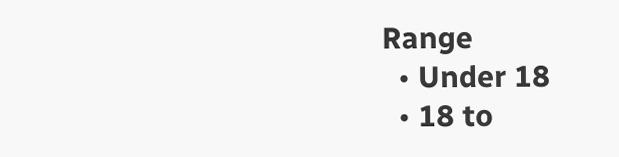Range
  • Under 18
  • 18 to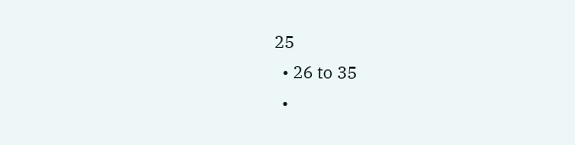25
  • 26 to 35
  •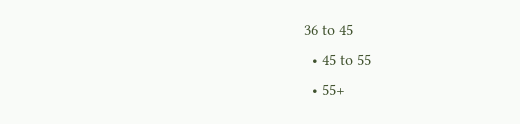36 to 45
  • 45 to 55
  • 55+